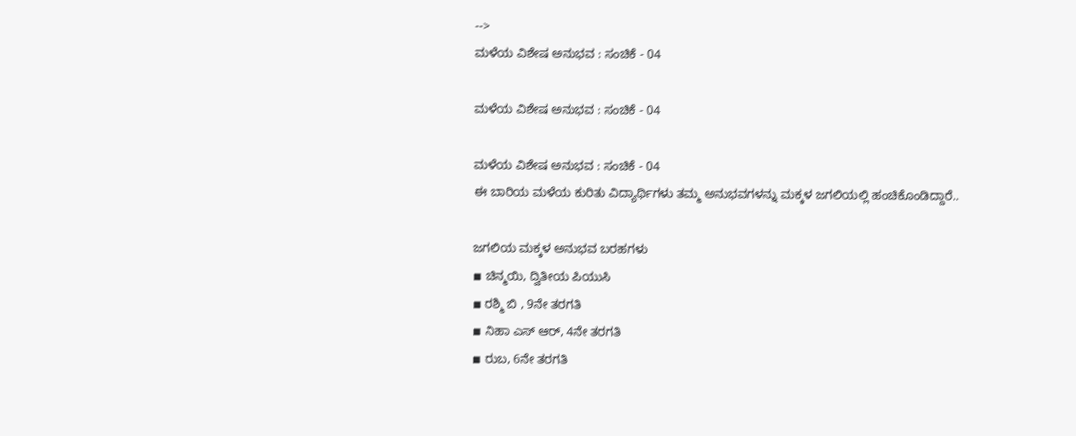-->
ಮಳೆಯ ವಿಶೇಷ ಅನುಭವ : ಸಂಚಿಕೆ - 04

ಮಳೆಯ ವಿಶೇಷ ಅನುಭವ : ಸಂಚಿಕೆ - 04

ಮಳೆಯ ವಿಶೇಷ ಅನುಭವ : ಸಂಚಿಕೆ - 04
ಈ ಬಾರಿಯ ಮಳೆಯ ಕುರಿತು ವಿದ್ಯಾರ್ಥಿಗಳು ತಮ್ಮ ಅನುಭವಗಳನ್ನು ಮಕ್ಕಳ ಜಗಲಿಯಲ್ಲಿ ಹಂಚಿಕೊಂಡಿದ್ದಾರೆ..

ಜಗಲಿಯ ಮಕ್ಕಳ ಅನುಭವ ಬರಹಗಳು
◾ ಚಿನ್ಮಯಿ, ದ್ವಿತೀಯ ಪಿಯುಸಿ
◾ ರಶ್ಮಿ ಬಿ , 9ನೇ ತರಗತಿ
◾ ನಿಹಾ ಎಸ್ ಆರ್, 4ನೇ ತರಗತಿ
◾ ರುಬ, 6ನೇ ತರಗತಿ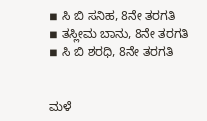◾ ಸಿ ಬಿ ಸನಿಹ, 8ನೇ ತರಗತಿ
◾ ತಸ್ಲೀಮ ಬಾನು, 8ನೇ ತರಗತಿ
◾ ಸಿ ಬಿ ಶರಧಿ, 8ನೇ ತರಗತಿ


ಮಳೆ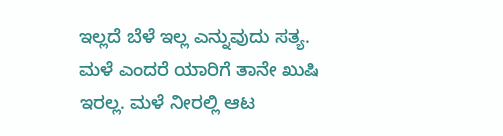ಇಲ್ಲದೆ ಬೆಳೆ ಇಲ್ಲ ಎನ್ನುವುದು ಸತ್ಯ. ಮಳೆ ಎಂದರೆ ಯಾರಿಗೆ ತಾನೇ ಖುಷಿ ಇರಲ್ಲ. ಮಳೆ ನೀರಲ್ಲಿ ಆಟ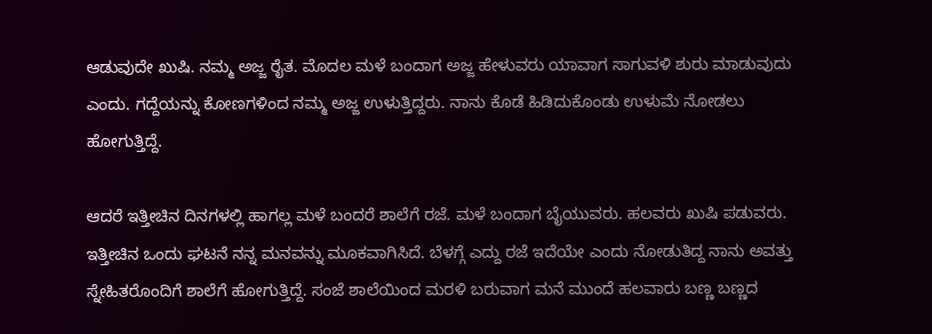ಆಡುವುದೇ ಖುಷಿ. ನಮ್ಮ ಅಜ್ಜ ರೈತ. ಮೊದಲ ಮಳೆ ಬಂದಾಗ ಅಜ್ಜ ಹೇಳುವರು ಯಾವಾಗ ಸಾಗುವಳಿ ಶುರು ಮಾಡುವುದು ಎಂದು. ಗದ್ದೆಯನ್ನು ಕೋಣಗಳಿಂದ ನಮ್ಮ ಅಜ್ಜ ಉಳುತ್ತಿದ್ದರು. ನಾನು ಕೊಡೆ ಹಿಡಿದುಕೊಂಡು ಉಳುಮೆ ನೋಡಲು ಹೋಗುತ್ತಿದ್ದೆ.

ಆದರೆ ಇತ್ತೀಚಿನ ದಿನಗಳಲ್ಲಿ ಹಾಗಲ್ಲ ಮಳೆ ಬಂದರೆ ಶಾಲೆಗೆ ರಜೆ‌. ಮಳೆ ಬಂದಾಗ ಬೈಯುವರು. ಹಲವರು ಖುಷಿ ಪಡುವರು. ಇತ್ತೀಚಿನ ಒಂದು ಘಟನೆ ನನ್ನ ಮನವನ್ನು ಮೂಕವಾಗಿಸಿದೆ. ಬೆಳಗ್ಗೆ ಎದ್ದು ರಜೆ ಇದೆಯೇ ಎಂದು ನೋಡುತಿದ್ದ ನಾನು ಅವತ್ತು ಸ್ನೇಹಿತರೊಂದಿಗೆ ಶಾಲೆಗೆ ಹೋಗುತ್ತಿದ್ದೆ. ಸಂಜೆ ಶಾಲೆಯಿಂದ ಮರಳಿ ಬರುವಾಗ ಮನೆ ಮುಂದೆ ಹಲವಾರು ಬಣ್ಣ ಬಣ್ಣದ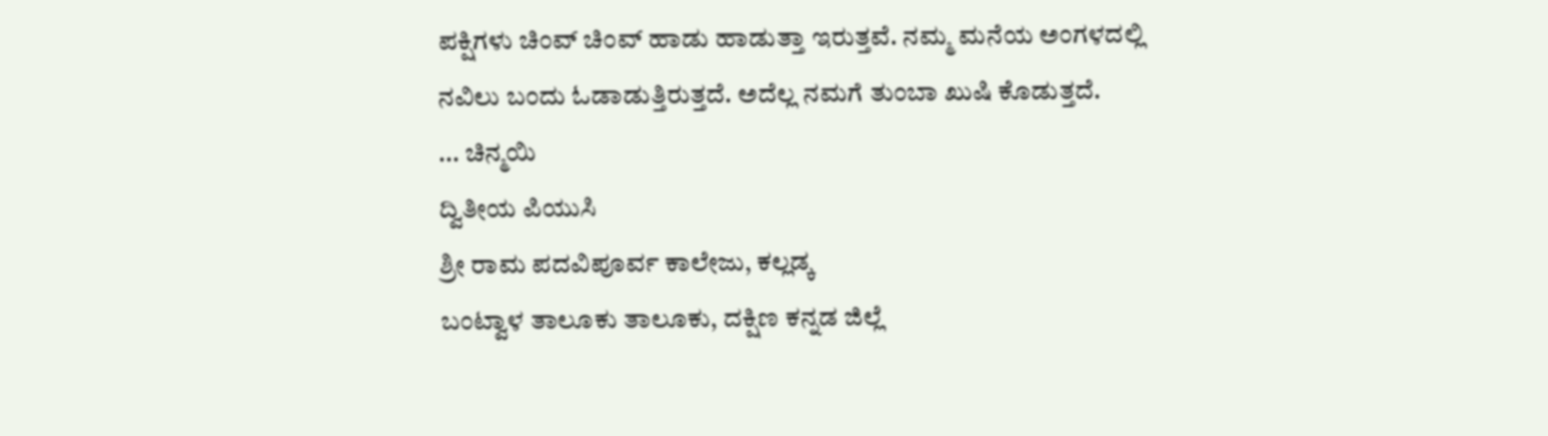ಪಕ್ಷಿಗಳು ಚಿಂವ್ ಚಿಂವ್ ಹಾಡು ಹಾಡುತ್ತಾ ಇರುತ್ತವೆ. ನಮ್ಮ ಮನೆಯ ಅಂಗಳದಲ್ಲಿ ನವಿಲು ಬಂದು ಓಡಾಡುತ್ತಿರುತ್ತದೆ. ಅದೆಲ್ಲ ನಮಗೆ ತುಂಬಾ ಖುಷಿ ಕೊಡುತ್ತದೆ.
... ಚಿನ್ಮಯಿ
ದ್ವಿತೀಯ ಪಿಯುಸಿ
ಶ್ರೀ ರಾಮ ಪದವಿಪೂರ್ವ ಕಾಲೇಜು, ಕಲ್ಲಡ್ಕ
ಬಂಟ್ವಾಳ ತಾಲೂಕು ತಾಲೂಕು, ದಕ್ಷಿಣ ಕನ್ನಡ ಜಿಲ್ಲೆ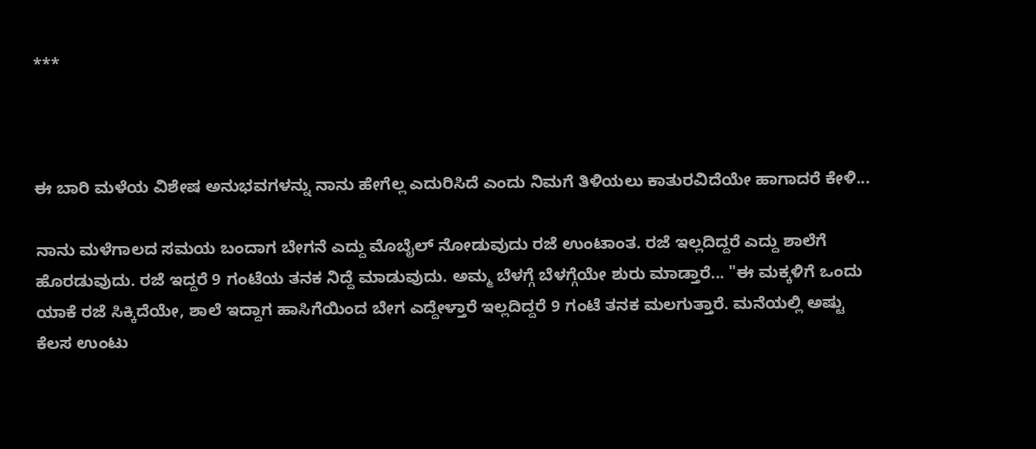***



ಈ ಬಾರಿ ಮಳೆಯ ವಿಶೇಷ ಅನುಭವಗಳನ್ನು ನಾನು ಹೇಗೆಲ್ಲ ಎದುರಿಸಿದೆ ಎಂದು ನಿಮಗೆ ತಿಳಿಯಲು ಕಾತುರವಿದೆಯೇ ಹಾಗಾದರೆ ಕೇಳಿ...

ನಾನು ಮಳೆಗಾಲದ ಸಮಯ ಬಂದಾಗ ಬೇಗನೆ ಎದ್ದು ಮೊಬೈಲ್ ನೋಡುವುದು ರಜೆ ಉಂಟಾಂತ. ರಜೆ ಇಲ್ಲದಿದ್ದರೆ ಎದ್ದು ಶಾಲೆಗೆ ಹೊರಡುವುದು. ರಜೆ ಇದ್ದರೆ 9 ಗಂಟೆಯ ತನಕ ನಿದ್ದೆ ಮಾಡುವುದು. ಅಮ್ಮ ಬೆಳಗ್ಗೆ ಬೆಳಗ್ಗೆಯೇ ಶುರು ಮಾಡ್ತಾರೆ... "ಈ ಮಕ್ಕಳಿಗೆ ಒಂದು ಯಾಕೆ ರಜೆ ಸಿಕ್ಕಿದೆಯೇ, ಶಾಲೆ ಇದ್ದಾಗ ಹಾಸಿಗೆಯಿಂದ ಬೇಗ ಎದ್ದೇಳ್ತಾರೆ ಇಲ್ಲದಿದ್ದರೆ 9 ಗಂಟೆ ತನಕ ಮಲಗುತ್ತಾರೆ. ಮನೆಯಲ್ಲಿ ಅಷ್ಟು ಕೆಲಸ ಉಂಟು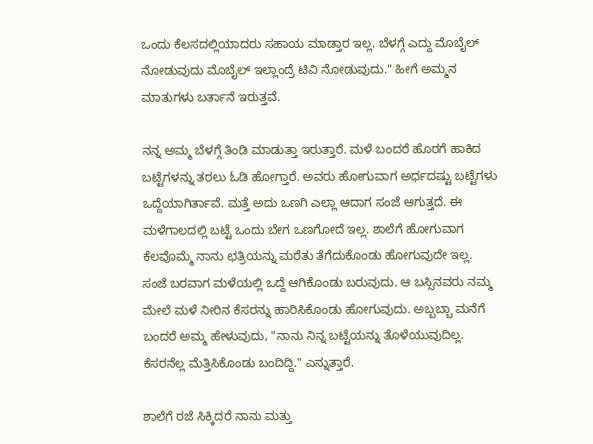ಒಂದು ಕೆಲಸದಲ್ಲಿಯಾದರು ಸಹಾಯ ಮಾಡ್ತಾರ ಇಲ್ಲ. ಬೆಳಗ್ಗೆ ಎದ್ದು ಮೊಬೈಲ್ ನೋಡುವುದು ಮೊಬೈಲ್ ಇಲ್ಲಾಂದ್ರೆ ಟಿವಿ ನೋಡುವುದು." ಹೀಗೆ ಅಮ್ಮನ ಮಾತುಗಳು ಬರ್ತಾನೆ ಇರುತ್ತವೆ.

ನನ್ನ ಅಮ್ಮ ಬೆಳಗ್ಗೆ ತಿಂಡಿ ಮಾಡುತ್ತಾ ಇರುತ್ತಾರೆ. ಮಳೆ ಬಂದರೆ ಹೊರಗೆ ಹಾಕಿದ ಬಟ್ಟೆಗಳನ್ನು ತರಲು ಓಡಿ ಹೋಗ್ತಾರೆ. ಅವರು ಹೋಗುವಾಗ ಅರ್ಧದಷ್ಟು ಬಟ್ಟೆಗಳು ಒದ್ದೆಯಾಗಿರ್ತಾವೆ. ಮತ್ತೆ ಅದು ಒಣಗಿ ಎಲ್ಲಾ ಆದಾಗ ಸಂಜೆ ಆಗುತ್ತದೆ. ಈ ಮಳೆಗಾಲದಲ್ಲಿ ಬಟ್ಟೆ ಒಂದು ಬೇಗ ಒಣಗೋದೆ ಇಲ್ಲ. ಶಾಲೆಗೆ ಹೋಗುವಾಗ ಕೆಲವೊಮ್ಮೆ ನಾನು ಛತ್ರಿಯನ್ನು ಮರೆತು ತೆಗೆದುಕೊಂಡು ಹೋಗುವುದೇ ಇಲ್ಲ. ಸಂಜೆ ಬರವಾಗ ಮಳೆಯಲ್ಲಿ ಒದ್ದೆ ಆಗಿಕೊಂಡು ಬರುವುದು. ಆ ಬಸ್ಸಿನವರು ನಮ್ಮ ಮೇಲೆ ಮಳೆ ನೀರಿನ ಕೆಸರನ್ನು ಹಾರಿಸಿಕೊಂಡು ಹೋಗುವುದು. ಅಬ್ಬಬ್ಬಾ ಮನೆಗೆ ಬಂದರೆ ಅಮ್ಮ ಹೇಳುವುದು, "ನಾನು ನಿನ್ನ ಬಟ್ಟೆಯನ್ನು ತೊಳೆಯುವುದಿಲ್ಲ. ಕೆಸರನೆಲ್ಲ ಮೆತ್ತಿಸಿಕೊಂಡು ಬಂದಿದ್ದಿ." ಎನ್ನುತ್ತಾರೆ.

ಶಾಲೆಗೆ ರಜೆ ಸಿಕ್ಕಿದರೆ ನಾನು ಮತ್ತು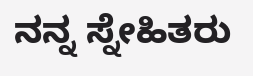ನನ್ನ ಸ್ನೇಹಿತರು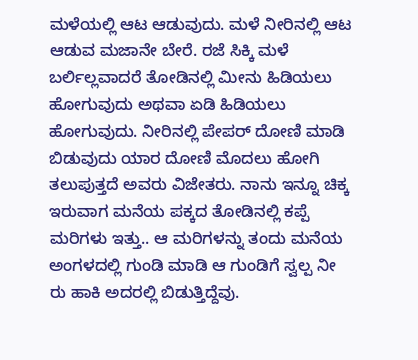ಮಳೆಯಲ್ಲಿ ಆಟ ಆಡುವುದು. ಮಳೆ ನೀರಿನಲ್ಲಿ ಆಟ ಆಡುವ ಮಜಾನೇ ಬೇರೆ. ರಜೆ ಸಿಕ್ಕಿ ಮಳೆ ಬರ್ಲಿಲ್ಲವಾದರೆ ತೋಡಿನಲ್ಲಿ ಮೀನು ಹಿಡಿಯಲು ಹೋಗುವುದು ಅಥವಾ ಏಡಿ ಹಿಡಿಯಲು ಹೋಗುವುದು. ನೀರಿನಲ್ಲಿ ಪೇಪರ್ ದೋಣಿ ಮಾಡಿ ಬಿಡುವುದು ಯಾರ ದೋಣಿ ಮೊದಲು ಹೋಗಿ ತಲುಪುತ್ತದೆ ಅವರು ವಿಜೇತರು. ನಾನು ಇನ್ನೂ ಚಿಕ್ಕ ಇರುವಾಗ ಮನೆಯ ಪಕ್ಕದ ತೋಡಿನಲ್ಲಿ ಕಪ್ಪೆ ಮರಿಗಳು ಇತ್ತು.. ಆ ಮರಿಗಳನ್ನು ತಂದು ಮನೆಯ ಅಂಗಳದಲ್ಲಿ ಗುಂಡಿ ಮಾಡಿ ಆ ಗುಂಡಿಗೆ ಸ್ವಲ್ಪ ನೀ ರು ಹಾಕಿ ಅದರಲ್ಲಿ ಬಿಡುತ್ತಿದ್ದೆವು.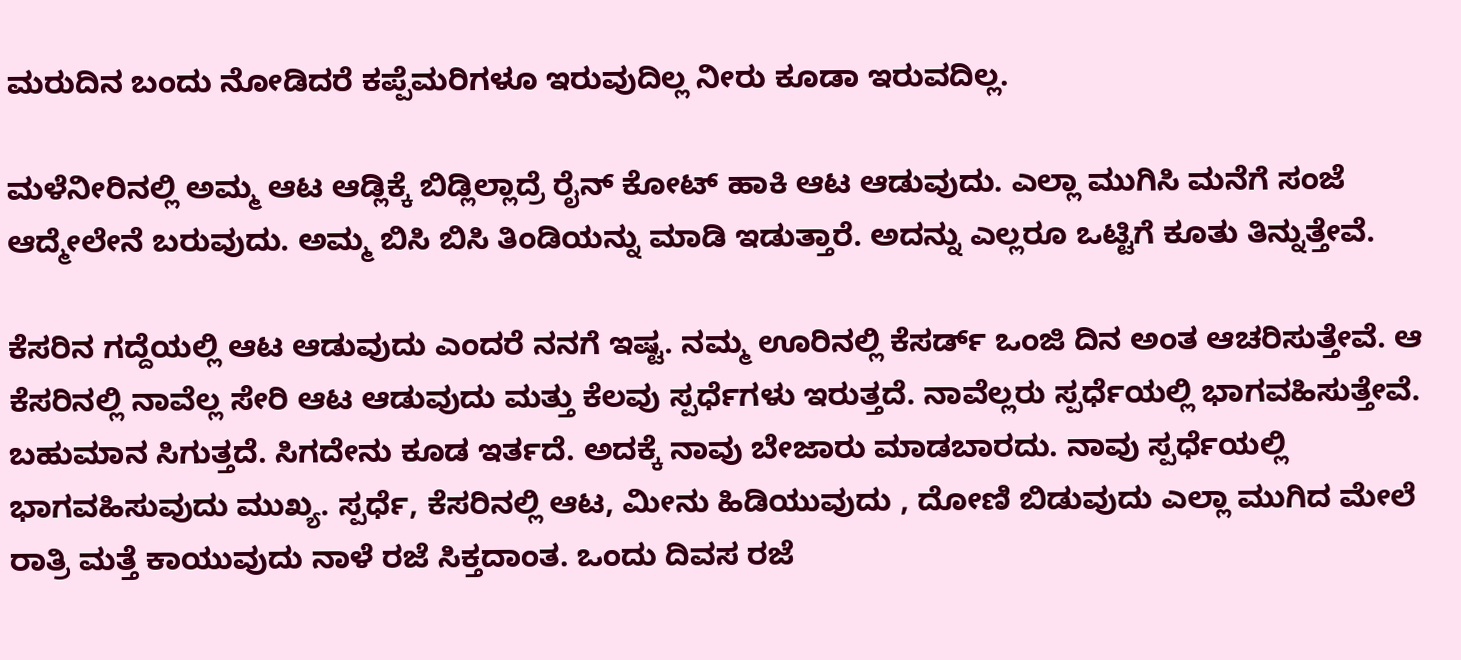ಮರುದಿನ ಬಂದು ನೋಡಿದರೆ ಕಪ್ಪೆಮರಿಗಳೂ ಇರುವುದಿಲ್ಲ ನೀರು ಕೂಡಾ ಇರುವದಿಲ್ಲ.

ಮಳೆನೀರಿನಲ್ಲಿ ಅಮ್ಮ ಆಟ ಆಡ್ಲಿಕ್ಕೆ ಬಿಡ್ಲಿಲ್ಲಾದ್ರೆ ರೈನ್ ಕೋಟ್ ಹಾಕಿ ಆಟ ಆಡುವುದು. ಎಲ್ಲಾ ಮುಗಿಸಿ ಮನೆಗೆ ಸಂಜೆ ಆದ್ಮೇಲೇನೆ ಬರುವುದು. ಅಮ್ಮ ಬಿಸಿ ಬಿಸಿ ತಿಂಡಿಯನ್ನು ಮಾಡಿ ಇಡುತ್ತಾರೆ. ಅದನ್ನು ಎಲ್ಲರೂ ಒಟ್ಟಿಗೆ ಕೂತು ತಿನ್ನುತ್ತೇವೆ.

ಕೆಸರಿನ ಗದ್ದೆಯಲ್ಲಿ ಆಟ ಆಡುವುದು ಎಂದರೆ ನನಗೆ ಇಷ್ಟ. ನಮ್ಮ ಊರಿನಲ್ಲಿ ಕೆಸರ್ಡ್ ಒಂಜಿ ದಿನ ಅಂತ ಆಚರಿಸುತ್ತೇವೆ. ಆ ಕೆಸರಿನಲ್ಲಿ ನಾವೆಲ್ಲ ಸೇರಿ ಆಟ ಆಡುವುದು ಮತ್ತು ಕೆಲವು ಸ್ಪರ್ಧೆಗಳು ಇರುತ್ತದೆ. ನಾವೆಲ್ಲರು ಸ್ಪರ್ಧೆಯಲ್ಲಿ ಭಾಗವಹಿಸುತ್ತೇವೆ. ಬಹುಮಾನ ಸಿಗುತ್ತದೆ. ಸಿಗದೇನು ಕೂಡ ಇರ್ತದೆ. ಅದಕ್ಕೆ ನಾವು ಬೇಜಾರು ಮಾಡಬಾರದು. ನಾವು ಸ್ಪರ್ಧೆಯಲ್ಲಿ ಭಾಗವಹಿಸುವುದು ಮುಖ್ಯ. ಸ್ಪರ್ಧೆ, ಕೆಸರಿನಲ್ಲಿ ಆಟ, ಮೀನು ಹಿಡಿಯುವುದು , ದೋಣಿ ಬಿಡುವುದು ಎಲ್ಲಾ ಮುಗಿದ ಮೇಲೆ ರಾತ್ರಿ ಮತ್ತೆ ಕಾಯುವುದು ನಾಳೆ ರಜೆ ಸಿಕ್ತದಾಂತ. ಒಂದು ದಿವಸ ರಜೆ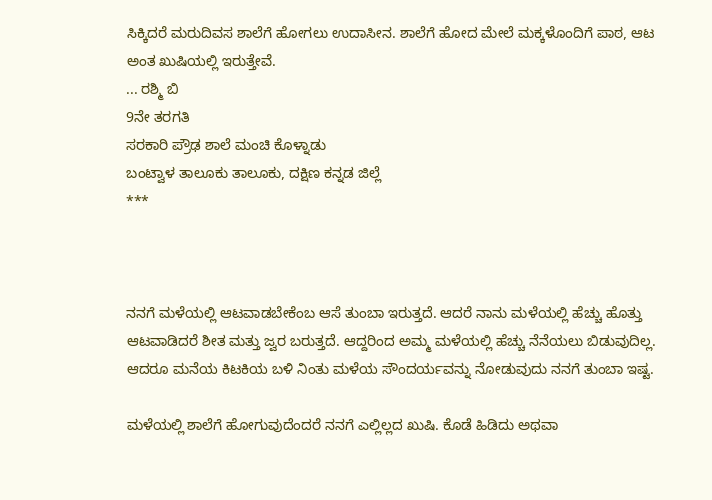ಸಿಕ್ಕಿದರೆ ಮರುದಿವಸ ಶಾಲೆಗೆ ಹೋಗಲು ಉದಾಸೀನ. ಶಾಲೆಗೆ ಹೋದ ಮೇಲೆ ಮಕ್ಕಳೊಂದಿಗೆ ಪಾಠ, ಆಟ ಅಂತ ಖುಷಿಯಲ್ಲಿ ಇರುತ್ತೇವೆ.
... ರಶ್ಮಿ ಬಿ
9ನೇ ತರಗತಿ
ಸರಕಾರಿ ಪ್ರೌಢ ಶಾಲೆ ಮಂಚಿ ಕೊಳ್ನಾಡು
ಬಂಟ್ವಾಳ ತಾಲೂಕು ತಾಲೂಕು, ದಕ್ಷಿಣ ಕನ್ನಡ ಜಿಲ್ಲೆ
***



ನನಗೆ ಮಳೆಯಲ್ಲಿ ಆಟವಾಡಬೇಕೆಂಬ ಆಸೆ ತುಂಬಾ ಇರುತ್ತದೆ. ಆದರೆ ನಾನು ಮಳೆಯಲ್ಲಿ ಹೆಚ್ಚು ಹೊತ್ತು ಆಟವಾಡಿದರೆ ಶೀತ ಮತ್ತು ಜ್ವರ ಬರುತ್ತದೆ. ಆದ್ದರಿಂದ ಅಮ್ಮ ಮಳೆಯಲ್ಲಿ ಹೆಚ್ಚು ನೆನೆಯಲು ಬಿಡುವುದಿಲ್ಲ. ಆದರೂ ಮನೆಯ ಕಿಟಕಿಯ ಬಳಿ ನಿಂತು ಮಳೆಯ ಸೌಂದರ್ಯವನ್ನು ನೋಡುವುದು ನನಗೆ ತುಂಬಾ ಇಷ್ಟ.

ಮಳೆಯಲ್ಲಿ ಶಾಲೆಗೆ ಹೋಗುವುದೆಂದರೆ ನನಗೆ ಎಲ್ಲಿಲ್ಲದ ಖುಷಿ. ಕೊಡೆ ಹಿಡಿದು ಅಥವಾ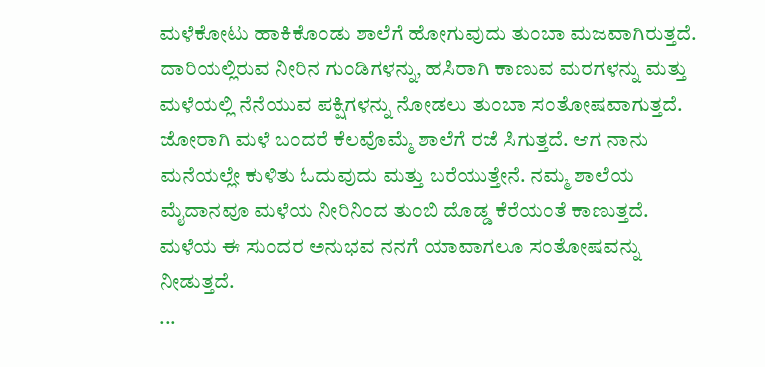ಮಳೆಕೋಟು ಹಾಕಿಕೊಂಡು ಶಾಲೆಗೆ ಹೋಗುವುದು ತುಂಬಾ ಮಜವಾಗಿರುತ್ತದೆ. ದಾರಿಯಲ್ಲಿರುವ ನೀರಿನ ಗುಂಡಿಗಳನ್ನು, ಹಸಿರಾಗಿ ಕಾಣುವ ಮರಗಳನ್ನು ಮತ್ತು ಮಳೆಯಲ್ಲಿ ನೆನೆಯುವ ಪಕ್ಷಿಗಳನ್ನು ನೋಡಲು ತುಂಬಾ ಸಂತೋಷವಾಗುತ್ತದೆ. ಜೋರಾಗಿ ಮಳೆ ಬಂದರೆ ಕೆಲವೊಮ್ಮೆ ಶಾಲೆಗೆ ರಜೆ ಸಿಗುತ್ತದೆ. ಆಗ ನಾನು ಮನೆಯಲ್ಲೇ ಕುಳಿತು ಓದುವುದು ಮತ್ತು ಬರೆಯುತ್ತೇನೆ. ನಮ್ಮ ಶಾಲೆಯ ಮೈದಾನವೂ ಮಳೆಯ ನೀರಿನಿಂದ ತುಂಬಿ ದೊಡ್ಡ ಕೆರೆಯಂತೆ ಕಾಣುತ್ತದೆ. ಮಳೆಯ ಈ ಸುಂದರ ಅನುಭವ ನನಗೆ ಯಾವಾಗಲೂ ಸಂತೋಷವನ್ನು ನೀಡುತ್ತದೆ.
...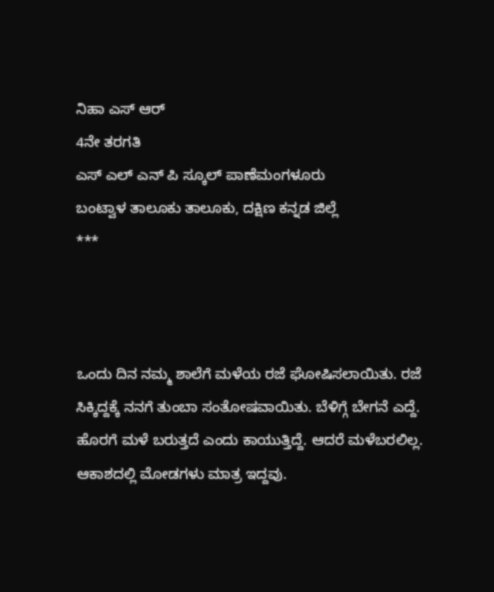ನಿಹಾ ಎಸ್ ಆರ್
4ನೇ ತರಗತಿ
ಎಸ್ ಎಲ್ ಎನ್ ಪಿ ಸ್ಕೂಲ್ ಪಾಣೆಮಂಗಳೂರು
ಬಂಟ್ವಾಳ ತಾಲೂಕು ತಾಲೂಕು, ದಕ್ಷಿಣ ಕನ್ನಡ ಜಿಲ್ಲೆ
***



ಒಂದು ದಿನ ನಮ್ಮ ಶಾಲೆಗೆ ಮಳೆಯ ರಜೆ ಘೋಷಿಸಲಾಯಿತು. ರಜೆ ಸಿಕ್ಕಿದ್ದಕ್ಕೆ ನನಗೆ ತುಂಬಾ ಸಂತೋಷವಾಯಿತು. ಬೆಳಿಗ್ಗೆ ಬೇಗನೆ ಎದ್ದೆ. ಹೊರಗೆ ಮಳೆ ಬರುತ್ತದೆ ಎಂದು ಕಾಯುತ್ತಿದ್ದೆ. ಆದರೆ ಮಳೆಬರಲಿಲ್ಲ. ಆಕಾಶದಲ್ಲಿ ಮೋಡಗಳು ಮಾತ್ರ ಇದ್ದವು.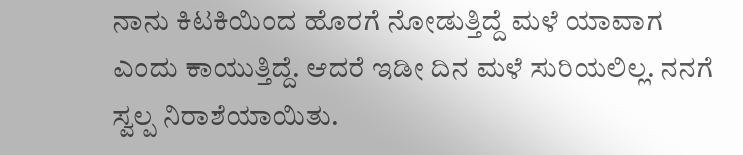ನಾನು ಕಿಟಕಿಯಿಂದ ಹೊರಗೆ ನೋಡುತ್ತಿದ್ದೆ ಮಳೆ ಯಾವಾಗ ಎಂದು ಕಾಯುತ್ತಿದ್ದೆ. ಆದರೆ ಇಡೀ ದಿನ ಮಳೆ ಸುರಿಯಲಿಲ್ಲ. ನನಗೆ ಸ್ವಲ್ಪ ನಿರಾಶೆಯಾಯಿತು.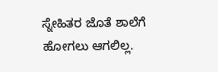ಸ್ನೇಹಿತರ ಜೊತೆ ಶಾಲೆಗೆ ಹೋಗಲು ಆಗಲಿಲ್ಲ.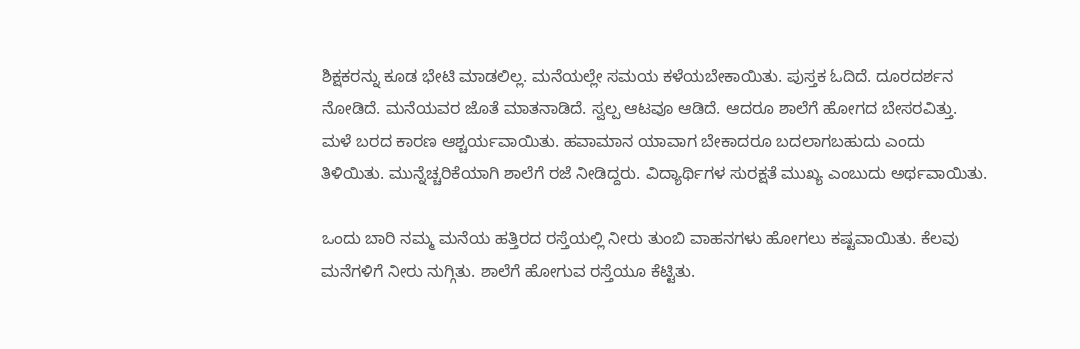ಶಿಕ್ಷಕರನ್ನು ಕೂಡ ಭೇಟಿ ಮಾಡಲಿಲ್ಲ. ಮನೆಯಲ್ಲೇ ಸಮಯ ಕಳೆಯಬೇಕಾಯಿತು. ಪುಸ್ತಕ ಓದಿದೆ. ದೂರದರ್ಶನ ನೋಡಿದೆ. ಮನೆಯವರ ಜೊತೆ ಮಾತನಾಡಿದೆ. ಸ್ವಲ್ಪ ಆಟವೂ ಆಡಿದೆ. ಆದರೂ ಶಾಲೆಗೆ ಹೋಗದ ಬೇಸರವಿತ್ತು. ಮಳೆ ಬರದ ಕಾರಣ ಆಶ್ಚರ್ಯವಾಯಿತು. ಹವಾಮಾನ ಯಾವಾಗ ಬೇಕಾದರೂ ಬದಲಾಗಬಹುದು ಎಂದು ತಿಳಿಯಿತು. ಮುನ್ನೆಚ್ಚರಿಕೆಯಾಗಿ ಶಾಲೆಗೆ ರಜೆ ನೀಡಿದ್ದರು. ವಿದ್ಯಾರ್ಥಿಗಳ ಸುರಕ್ಷತೆ ಮುಖ್ಯ ಎಂಬುದು ಅರ್ಥವಾಯಿತು.

ಒಂದು ಬಾರಿ ನಮ್ಮ ಮನೆಯ ಹತ್ತಿರದ ರಸ್ತೆಯಲ್ಲಿ ನೀರು ತುಂಬಿ ವಾಹನಗಳು ಹೋಗಲು ಕಷ್ಟವಾಯಿತು. ಕೆಲವು ಮನೆಗಳಿಗೆ ನೀರು ನುಗ್ಗಿತು. ಶಾಲೆಗೆ ಹೋಗುವ ರಸ್ತೆಯೂ ಕೆಟ್ಟಿತು.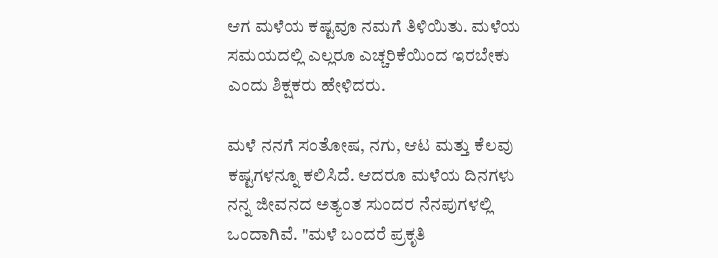ಆಗ ಮಳೆಯ ಕಷ್ಟವೂ ನಮಗೆ ತಿಳಿಯಿತು. ಮಳೆಯ ಸಮಯದಲ್ಲಿ ಎಲ್ಲರೂ ಎಚ್ಚರಿಕೆಯಿಂದ ಇರಬೇಕು ಎಂದು ಶಿಕ್ಷಕರು ಹೇಳಿದರು.

ಮಳೆ ನನಗೆ ಸಂತೋಷ, ನಗು, ಆಟ ಮತ್ತು ಕೆಲವು ಕಷ್ಟಗಳನ್ನೂ ಕಲಿಸಿದೆ. ಆದರೂ ಮಳೆಯ ದಿನಗಳು ನನ್ನ ಜೀವನದ ಅತ್ಯಂತ ಸುಂದರ ನೆನಪುಗಳಲ್ಲಿ ಒಂದಾಗಿವೆ. "ಮಳೆ ಬಂದರೆ ಪ್ರಕೃತಿ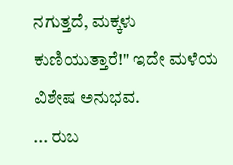ನಗುತ್ತದೆ, ಮಕ್ಕಳು ಕುಣಿಯುತ್ತಾರೆ!" ಇದೇ ಮಳೆಯ ವಿಶೇಷ ಅನುಭವ.
... ರುಬ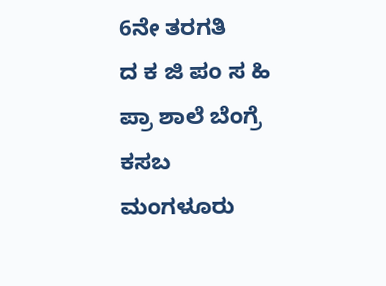6ನೇ ತರಗತಿ
ದ ಕ ಜಿ ಪಂ ಸ ಹಿ ಪ್ರಾ ಶಾಲೆ ಬೆಂಗ್ರೆ ಕಸಬ
ಮಂಗಳೂರು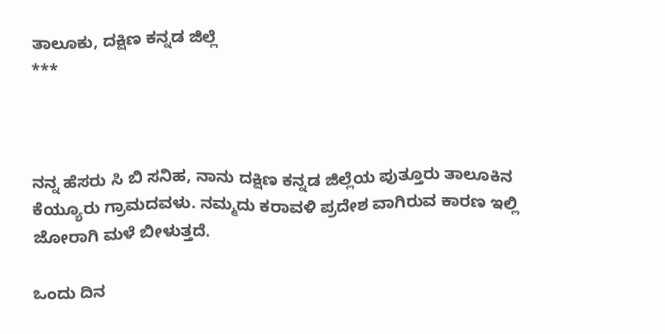ತಾಲೂಕು, ದಕ್ಷಿಣ ಕನ್ನಡ ಜಿಲ್ಲೆ
***



ನನ್ನ ಹೆಸರು ಸಿ ಬಿ ಸನಿಹ, ನಾನು ದಕ್ಷಿಣ ಕನ್ನಡ ಜಿಲ್ಲೆಯ ಪುತ್ತೂರು ತಾಲೂಕಿನ ಕೆಯ್ಯೂರು ಗ್ರಾಮದವಳು. ನಮ್ಮದು ಕರಾವಳಿ ಪ್ರದೇಶ ವಾಗಿರುವ ಕಾರಣ ಇಲ್ಲಿ ಜೋರಾಗಿ ಮಳೆ ಬೀಳುತ್ತದೆ.

ಒಂದು ದಿನ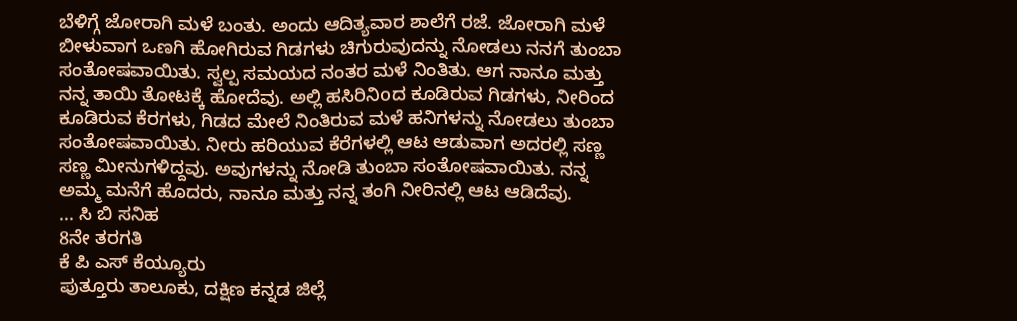ಬೆಳಿಗ್ಗೆ ಜೋರಾಗಿ ಮಳೆ ಬಂತು. ಅಂದು ಆದಿತ್ಯವಾರ ಶಾಲೆಗೆ ರಜೆ. ಜೋರಾಗಿ ಮಳೆ ಬೀಳುವಾಗ ಒಣಗಿ ಹೋಗಿರುವ ಗಿಡಗಳು ಚಿಗುರುವುದನ್ನು ನೋಡಲು ನನಗೆ ತುಂಬಾ ಸಂತೋಷವಾಯಿತು. ಸ್ವಲ್ಪ ಸಮಯದ ನಂತರ ಮಳೆ ನಿಂತಿತು. ಆಗ ನಾನೂ ಮತ್ತು ನನ್ನ ತಾಯಿ ತೋಟಕ್ಕೆ ಹೋದೆವು. ಅಲ್ಲಿ ಹಸಿರಿನಿoದ ಕೂಡಿರುವ ಗಿಡಗಳು, ನೀರಿಂದ ಕೂಡಿರುವ ಕೆರಗಳು, ಗಿಡದ ಮೇಲೆ ನಿಂತಿರುವ ಮಳೆ ಹನಿಗಳನ್ನು ನೋಡಲು ತುಂಬಾ ಸಂತೋಷವಾಯಿತು. ನೀರು ಹರಿಯುವ ಕೆರೆಗಳಲ್ಲಿ ಆಟ ಆಡುವಾಗ ಅದರಲ್ಲಿ ಸಣ್ಣ ಸಣ್ಣ ಮೀನುಗಳಿದ್ದವು. ಅವುಗಳನ್ನು ನೋಡಿ ತುಂಬಾ ಸಂತೋಷವಾಯಿತು. ನನ್ನ ಅಮ್ಮ ಮನೆಗೆ ಹೊದರು, ನಾನೂ ಮತ್ತು ನನ್ನ ತಂಗಿ ನೀರಿನಲ್ಲಿ ಆಟ ಆಡಿದೆವು.
... ಸಿ ಬಿ ಸನಿಹ
8ನೇ ತರಗತಿ
ಕೆ ಪಿ ಎಸ್ ಕೆಯ್ಯೂರು
ಪುತ್ತೂರು ತಾಲೂಕು, ದಕ್ಷಿಣ ಕನ್ನಡ ಜಿಲ್ಲೆ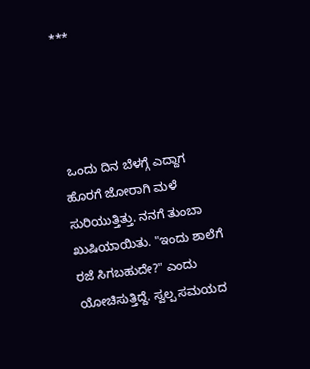***




 ಒಂದು ದಿನ ಬೆಳಗ್ಗೆ ಎದ್ದಾಗ ಹೊರಗೆ ಜೋರಾಗಿ ಮಳೆ ಸುರಿಯುತ್ತಿತ್ತು. ನನಗೆ ತುಂಬಾ ಖುಷಿಯಾಯಿತು. "ಇಂದು ಶಾಲೆಗೆ ರಜೆ ಸಿಗಬಹುದೇ?" ಎಂದು ಯೋಚಿಸುತ್ತಿದ್ದೆ. ಸ್ವಲ್ಪ ಸಮಯದ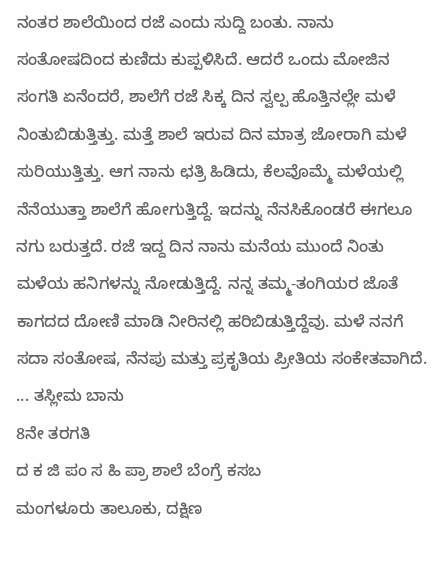ನಂತರ ಶಾಲೆಯಿಂದ ರಜೆ ಎಂದು ಸುದ್ದಿ ಬಂತು. ನಾನು ಸಂತೋಷದಿಂದ ಕುಣಿದು ಕುಪ್ಪಳಿಸಿದೆ. ಆದರೆ ಒಂದು ಮೋಜಿನ ಸಂಗತಿ ಏನೆಂದರೆ, ಶಾಲೆಗೆ ರಜೆ ಸಿಕ್ಕ ದಿನ ಸ್ವಲ್ಪ ಹೊತ್ತಿನಲ್ಲೇ ಮಳೆ ನಿಂತುಬಿಡುತ್ತಿತ್ತು. ಮತ್ತೆ ಶಾಲೆ ಇರುವ ದಿನ ಮಾತ್ರ ಜೋರಾಗಿ ಮಳೆ ಸುರಿಯುತ್ತಿತ್ತು. ಆಗ ನಾನು ಛತ್ರಿ ಹಿಡಿದು, ಕೆಲವೊಮ್ಮೆ ಮಳೆಯಲ್ಲಿ ನೆನೆಯುತ್ತಾ ಶಾಲೆಗೆ ಹೋಗುತ್ತಿದ್ದೆ. ಇದನ್ನು ನೆನಸಿಕೊಂಡರೆ ಈಗಲೂ ನಗು ಬರುತ್ತದೆ. ರಜೆ ಇದ್ದ ದಿನ ನಾನು ಮನೆಯ ಮುಂದೆ ನಿಂತು ಮಳೆಯ ಹನಿಗಳನ್ನು ನೋಡುತ್ತಿದ್ದೆ. ನನ್ನ ತಮ್ಮ-ತಂಗಿಯರ ಜೊತೆ ಕಾಗದದ ದೋಣಿ ಮಾಡಿ ನೀರಿನಲ್ಲಿ ಹರಿಬಿಡುತ್ತಿದ್ದೆವು. ಮಳೆ ನನಗೆ ಸದಾ ಸಂತೋಷ, ನೆನಪು ಮತ್ತು ಪ್ರಕೃತಿಯ ಪ್ರೀತಿಯ ಸಂಕೇತವಾಗಿದೆ.
... ತಸ್ಲೀಮ ಬಾನು
8ನೇ ತರಗತಿ
ದ ಕ ಜಿ ಪಂ ಸ ಹಿ ಪ್ರಾ ಶಾಲೆ ಬೆಂಗ್ರೆ ಕಸಬ
ಮಂಗಳೂರು ತಾಲೂಕು, ದಕ್ಷಿಣ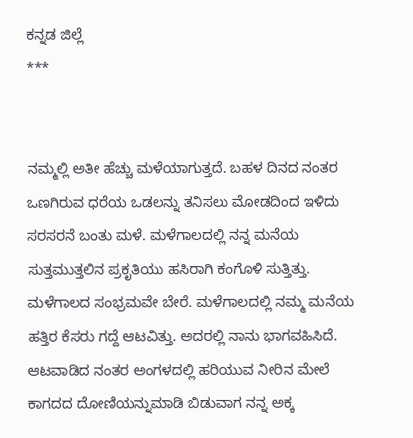ಕನ್ನಡ ಜಿಲ್ಲೆ
***


ನಮ್ಮಲ್ಲಿ ಅತೀ ಹೆಚ್ಚು ಮಳೆಯಾಗುತ್ತದೆ. ಬಹಳ ದಿನದ ನಂತರ ಒಣಗಿರುವ ಧರೆಯ ಒಡಲನ್ನು ತನಿಸಲು ಮೋಡದಿಂದ ಇಳಿದು ಸರಸರನೆ ಬಂತು ಮಳೆ. ಮಳೆಗಾಲದಲ್ಲಿ ನನ್ನ ಮನೆಯ ಸುತ್ತಮುತ್ತಲಿನ ಪ್ರಕೃತಿಯು ಹಸಿರಾಗಿ ಕಂಗೊಳಿ ಸುತ್ತಿತ್ತು. ಮಳೆಗಾಲದ ಸಂಭ್ರಮವೇ ಬೇರೆ. ಮಳೆಗಾಲದಲ್ಲಿ ನಮ್ಮ ಮನೆಯ ಹತ್ತಿರ ಕೆಸರು ಗದ್ದೆ ಆಟವಿತ್ತು. ಅದರಲ್ಲಿ ನಾನು ಭಾಗವಹಿಸಿದೆ. ಆಟವಾಡಿದ ನಂತರ ಅಂಗಳದಲ್ಲಿ ಹರಿಯುವ ನೀರಿನ ಮೇಲೆ ಕಾಗದದ ದೋಣಿಯನ್ನುಮಾಡಿ ಬಿಡುವಾಗ ನನ್ನ ಅಕ್ಕ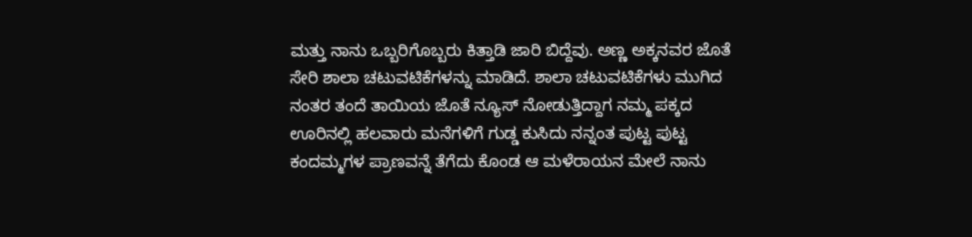ಮತ್ತು ನಾನು ಒಬ್ಬರಿಗೊಬ್ಬರು ಕಿತ್ತಾಡಿ ಜಾರಿ ಬಿದ್ದೆವು. ಅಣ್ಣ ಅಕ್ಕನವರ ಜೊತೆ ಸೇರಿ ಶಾಲಾ ಚಟುವಟಿಕೆಗಳನ್ನು ಮಾಡಿದೆ. ಶಾಲಾ ಚಟುವಟಿಕೆಗಳು ಮುಗಿದ ನಂತರ ತಂದೆ ತಾಯಿಯ ಜೊತೆ ನ್ಯೂಸ್ ನೋಡುತ್ತಿದ್ದಾಗ ನಮ್ಮ ಪಕ್ಕದ ಊರಿನಲ್ಲಿ ಹಲವಾರು ಮನೆಗಳಿಗೆ ಗುಡ್ಡ ಕುಸಿದು ನನ್ನಂತ ಪುಟ್ಟ ಪುಟ್ಟ ಕಂದಮ್ಮಗಳ ಪ್ರಾಣವನ್ನೆ ತೆಗೆದು ಕೊಂಡ ಆ ಮಳೆರಾಯನ ಮೇಲೆ ನಾನು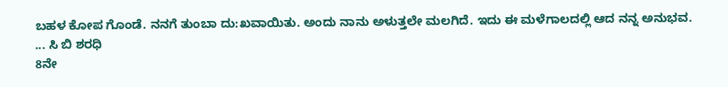ಬಹಳ ಕೋಪ ಗೊಂಡೆ. ನನಗೆ ತುಂಬಾ ದು:ಖವಾಯಿತು. ಅಂದು ನಾನು ಅಳುತ್ತಲೇ ಮಲಗಿದೆ. ಇದು ಈ ಮಳೆಗಾಲದಲ್ಲಿ ಆದ ನನ್ನ ಅನುಭವ.
... ಸಿ ಬಿ ಶರಧಿ
8ನೇ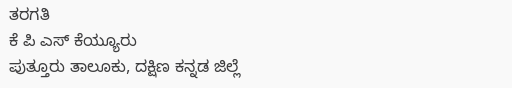ತರಗತಿ
ಕೆ ಪಿ ಎಸ್ ಕೆಯ್ಯೂರು
ಪುತ್ತೂರು ತಾಲೂಕು, ದಕ್ಷಿಣ ಕನ್ನಡ ಜಿಲ್ಲೆ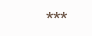***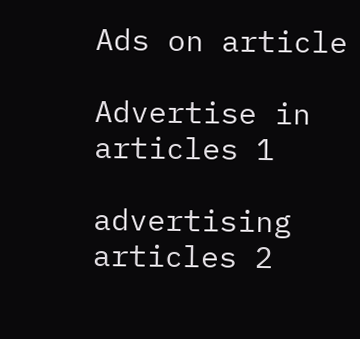Ads on article

Advertise in articles 1

advertising articles 2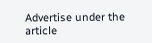Advertise under the article